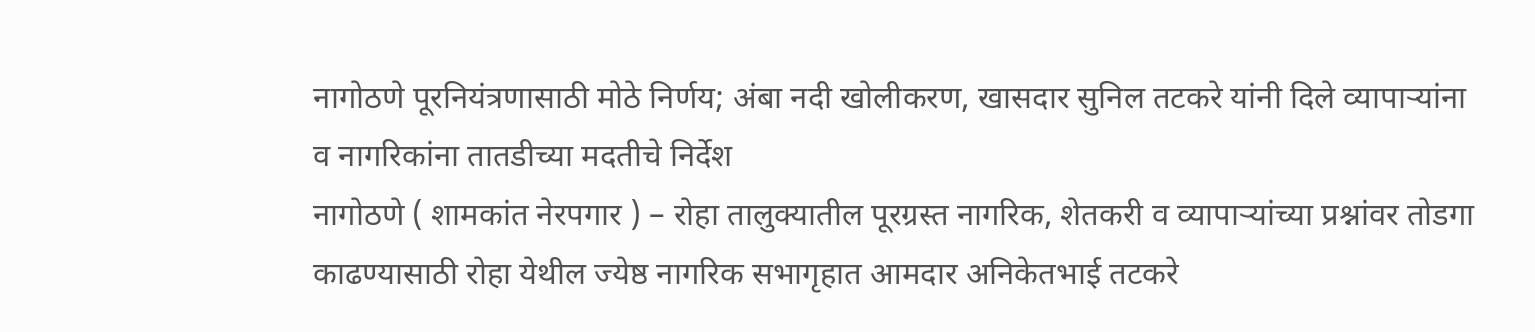नागोठणे पूरनियंत्रणासाठी मोठे निर्णय; अंबा नदी खोलीकरण, खासदार सुनिल तटकरे यांनी दिले व्यापाऱ्यांना व नागरिकांना तातडीच्या मदतीचे निर्देश
नागोठणे ( शामकांत नेरपगार ) – रोहा तालुक्यातील पूरग्रस्त नागरिक, शेतकरी व व्यापाऱ्यांच्या प्रश्नांवर तोडगा काढण्यासाठी रोहा येथील ज्येष्ठ नागरिक सभागृहात आमदार अनिकेतभाई तटकरे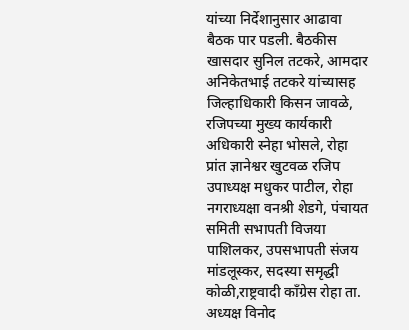यांच्या निर्देशानुसार आढावा बैठक पार पडली. बैठकीस खासदार सुनिल तटकरे, आमदार अनिकेतभाई तटकरे यांच्यासह जिल्हाधिकारी किसन जावळे, रजिपच्या मुख्य कार्यकारी अधिकारी स्नेहा भोसले, रोहा प्रांत ज्ञानेश्वर खुटवळ रजिप उपाध्यक्ष मधुकर पाटील, रोहा नगराध्यक्षा वनश्री शेडगे, पंचायत समिती सभापती विजया पाशिलकर, उपसभापती संजय मांडलूस्कर, सदस्या समृद्धी कोळी,राष्ट्रवादी काँग्रेस रोहा ता. अध्यक्ष विनोद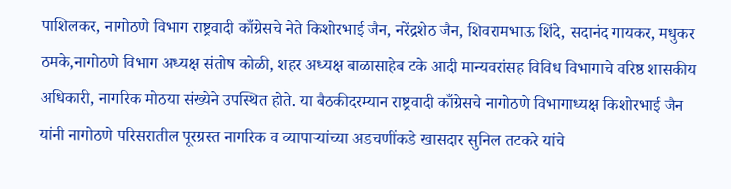पाशिलकर, नागोठणे विभाग राष्ट्रवादी काँग्रेसचे नेते किशोरभाई जैन, नरेंद्रशेठ जैन, शिवरामभाऊ शिंदे, सदानंद गायकर, मधुकर ठमके,नागोठणे विभाग अध्यक्ष संतोष कोळी, शहर अध्यक्ष बाळासाहेब टके आदी मान्यवरांसह विविध विभागाचे वरिष्ठ शासकीय अधिकारी, नागरिक मोठया संख्येने उपस्थित होते. या बैठकीदरम्यान राष्ट्रवादी काँग्रेसचे नागोठणे विभागाध्यक्ष किशोरभाई जैन यांनी नागोठणे परिसरातील पूरग्रस्त नागरिक व व्यापाऱ्यांच्या अडचणींकडे खासदार सुनिल तटकरे यांचे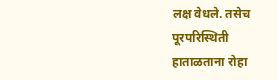लक्ष वेधले. तसेच पूरपरिस्थिती हाताळताना रोहा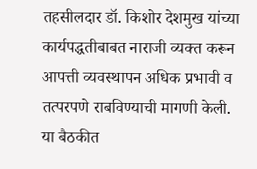तहसीलदार डॉ. किशोर देशमुख यांच्या कार्यपद्धतीबाबत नाराजी व्यक्त करून आपत्ती व्यवस्थापन अधिक प्रभावी व तत्परपणे राबविण्याची मागणी केली.
या बैठकीत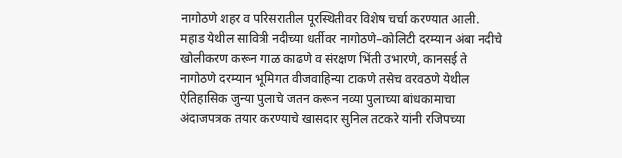नागोठणे शहर व परिसरातील पूरस्थितीवर विशेष चर्चा करण्यात आली. महाड येथील सावित्री नदीच्या धर्तीवर नागोठणे–कोलिटी दरम्यान अंबा नदीचे खोलीकरण करून गाळ काढणे व संरक्षण भिंती उभारणे, कानसई ते नागोठणे दरम्यान भूमिगत वीजवाहिन्या टाकणे तसेच वरवठणे येथील ऐतिहासिक जुन्या पुलाचे जतन करून नव्या पुलाच्या बांधकामाचा अंदाजपत्रक तयार करण्याचे खासदार सुनिल तटकरे यांनी रजिपच्या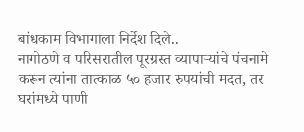बांधकाम विभागाला निर्देश दिले..
नागोठणे व परिसरातील पूरग्रस्त व्यापाऱ्यांचे पंचनामे करून त्यांना तात्काळ ५० हजार रुपयांची मदत, तर घरांमध्ये पाणी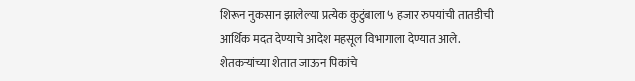शिरून नुकसान झालेल्या प्रत्येक कुटुंबाला ५ हजार रुपयांची तातडीची आर्थिक मदत देण्याचे आदेश महसूल विभागाला देण्यात आले. शेतकऱ्यांच्या शेतात जाऊन पिकांचे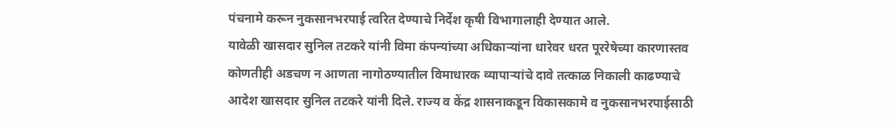पंचनामे करून नुकसानभरपाई त्वरित देण्याचे निर्देश कृषी विभागालाही देण्यात आले.
यावेळी खासदार सुनिल तटकरे यांनी विमा कंपन्यांच्या अधिकाऱ्यांना धारेवर धरत पूररेषेच्या कारणास्तव कोणतीही अडचण न आणता नागोठण्यातील विमाधारक व्यापाऱ्यांचे दावे तत्काळ निकाली काढण्याचे आदेश खासदार सुनिल तटकरे यांनी दिले. राज्य व केंद्र शासनाकडून विकासकामे व नुकसानभरपाईसाठी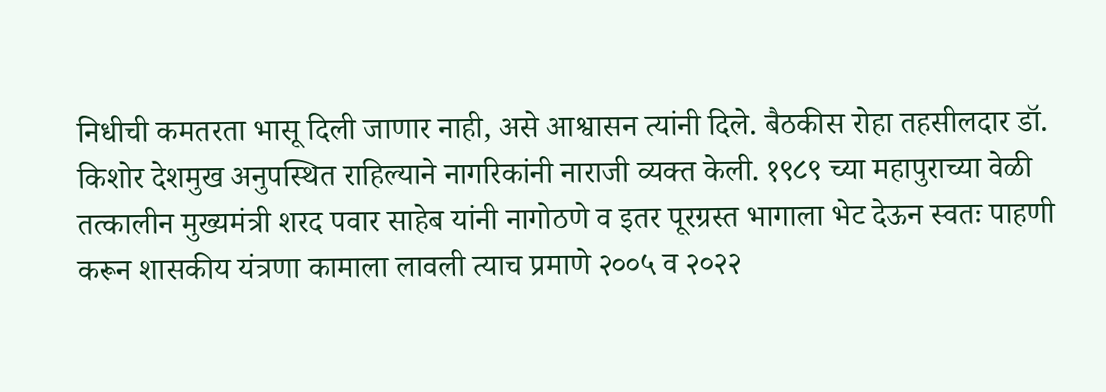निधीची कमतरता भासू दिली जाणार नाही, असे आश्वासन त्यांनी दिले. बैठकीस रोहा तहसीलदार डॉ. किशोर देशमुख अनुपस्थित राहिल्याने नागरिकांनी नाराजी व्यक्त केली. १९८९ च्या महापुराच्या वेळी तत्कालीन मुख्यमंत्री शरद पवार साहेब यांनी नागोठणे व इतर पूरग्रस्त भागाला भेट देऊन स्वतः पाहणी करून शासकीय यंत्रणा कामाला लावली त्याच प्रमाणे २००५ व २०२२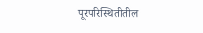पूरपरिस्थितीतील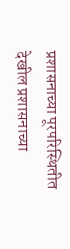प्रशासनाच्या पूरपरिस्थितीत देखील प्रशासनाच्या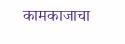कामकाजाचा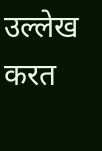उल्लेख करत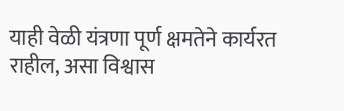याही वेळी यंत्रणा पूर्ण क्षमतेने कार्यरत राहील, असा विश्वास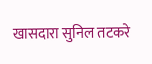खासदारा सुनिल तटकरे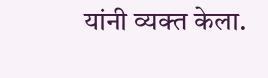यांनी व्यक्त केला.